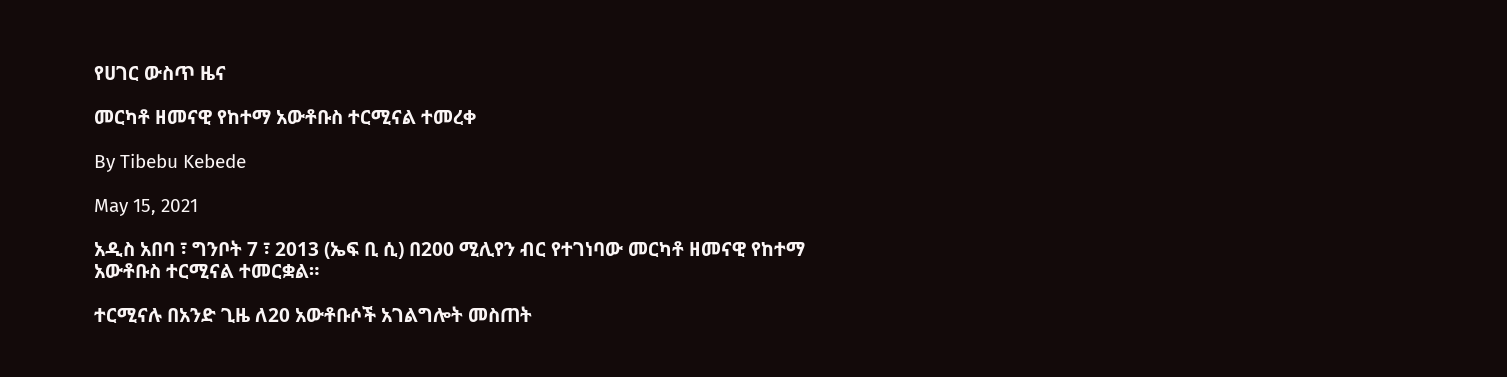የሀገር ውስጥ ዜና

መርካቶ ዘመናዊ የከተማ አውቶቡስ ተርሚናል ተመረቀ

By Tibebu Kebede

May 15, 2021

አዲስ አበባ ፣ ግንቦት 7 ፣ 2013 (ኤፍ ቢ ሲ) በ200 ሚሊየን ብር የተገነባው መርካቶ ዘመናዊ የከተማ አውቶቡስ ተርሚናል ተመርቋል።

ተርሚናሉ በአንድ ጊዜ ለ20 አውቶቡሶች አገልግሎት መስጠት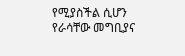የሚያስችል ሲሆን የራሳቸው መግቢያና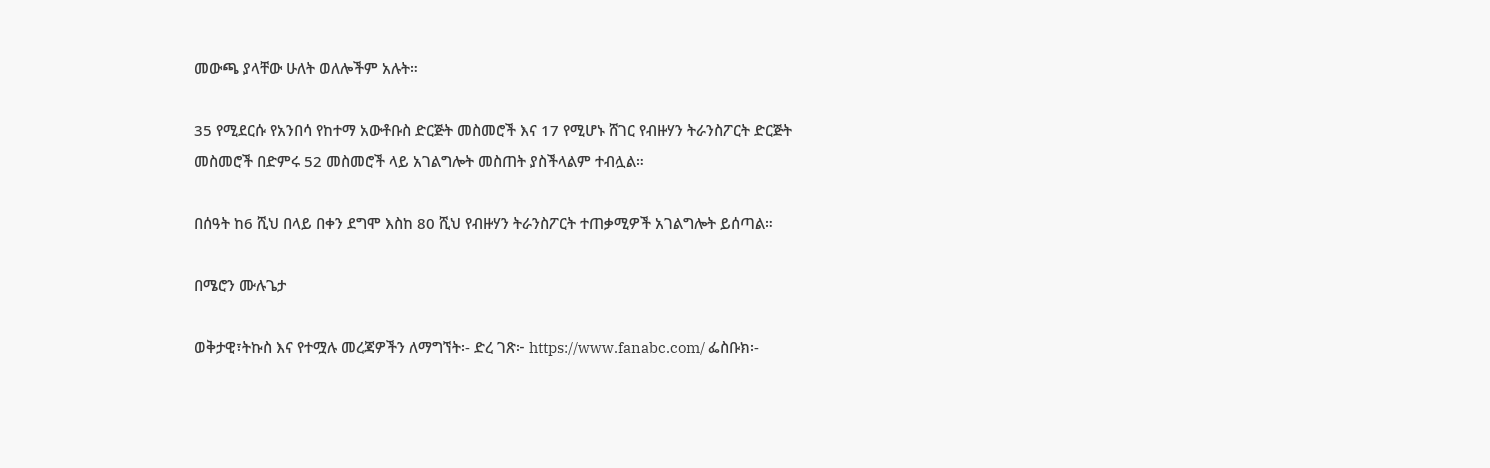መውጫ ያላቸው ሁለት ወለሎችም አሉት።

35 የሚደርሱ የአንበሳ የከተማ አውቶቡስ ድርጅት መስመሮች እና 17 የሚሆኑ ሸገር የብዙሃን ትራንስፖርት ድርጅት መስመሮች በድምሩ 52 መስመሮች ላይ አገልግሎት መስጠት ያስችላልም ተብሏል።

በሰዓት ከ6 ሺህ በላይ በቀን ደግሞ እስከ 80 ሺህ የብዙሃን ትራንስፖርት ተጠቃሚዎች አገልግሎት ይሰጣል።

በሜሮን ሙሉጌታ

ወቅታዊ፣ትኩስ እና የተሟሉ መረጃዎችን ለማግኘት፡- ድረ ገጽ፦ https://www.fanabc.com/ ፌስቡክ፡-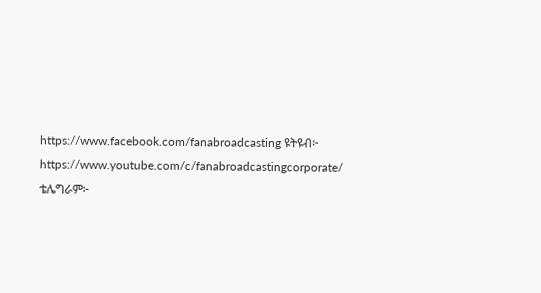https://www.facebook.com/fanabroadcasting ዩትዩብ፦ https://www.youtube.com/c/fanabroadcastingcorporate/ ቴሌግራም፦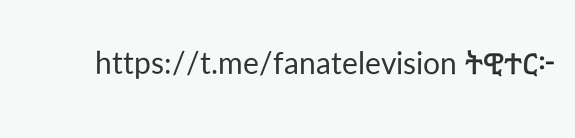https://t.me/fanatelevision ትዊተር፦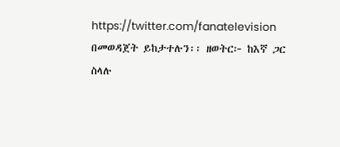https://twitter.com/fanatelevision በመወዳጀት ይከታተሉን፡፡ ዘወትር፦ ከእኛ ጋር ስላሉ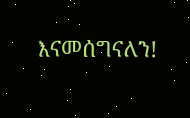እናመሰግናለን!